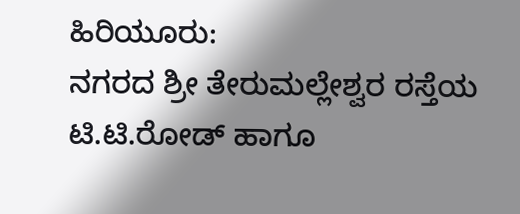ಹಿರಿಯೂರು:
ನಗರದ ಶ್ರೀ ತೇರುಮಲ್ಲೇಶ್ವರ ರಸ್ತೆಯ ಟಿ.ಟಿ.ರೋಡ್ ಹಾಗೂ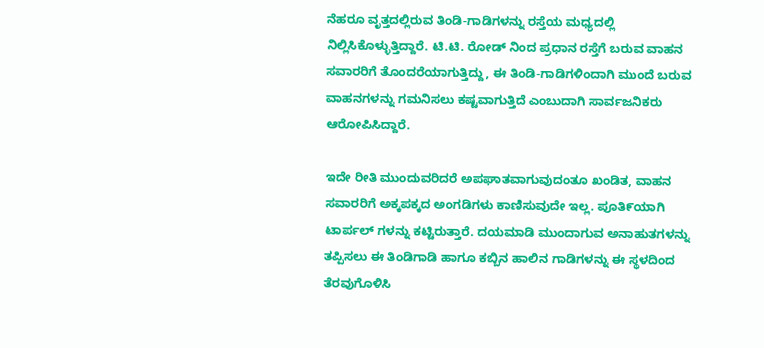ನೆಹರೂ ವೃತ್ತದಲ್ಲಿರುವ ತಿಂಡಿ-ಗಾಡಿಗಳನ್ನು ರಸ್ತೆಯ ಮಧ್ಯದಲ್ಲಿ ನಿಲ್ಲಿಸಿಕೊಳ್ಳುತ್ತಿದ್ದಾರೆ. ಟಿ.ಟಿ. ರೋಡ್ ನಿಂದ ಪ್ರಧಾನ ರಸ್ತೆಗೆ ಬರುವ ವಾಹನ ಸವಾರರಿಗೆ ತೊಂದರೆಯಾಗುತ್ತಿದ್ದು, ಈ ತಿಂಡಿ-ಗಾಡಿಗಳಿಂದಾಗಿ ಮುಂದೆ ಬರುವ ವಾಹನಗಳನ್ನು ಗಮನಿಸಲು ಕಷ್ಟವಾಗುತ್ತಿದೆ ಎಂಬುದಾಗಿ ಸಾರ್ವಜನಿಕರು ಆರೋಪಿಸಿದ್ದಾರೆ.

ಇದೇ ರೀತಿ ಮುಂದುವರಿದರೆ ಅಪಘಾತವಾಗುವುದಂತೂ ಖಂಡಿತ, ವಾಹನ ಸವಾರರಿಗೆ ಅಕ್ಕಪಕ್ಕದ ಅಂಗಡಿಗಳು ಕಾಣಿಸುವುದೇ ಇಲ್ಲ. ಪೂತಿ೯ಯಾಗಿ ಟಾರ್ಪಲ್ ಗಳನ್ನು ಕಟ್ಟಿರುತ್ತಾರೆ. ದಯಮಾಡಿ ಮುಂದಾಗುವ ಅನಾಹುತಗಳನ್ನು ತಪ್ಪಿಸಲು ಈ ತಿಂಡಿಗಾಡಿ ಹಾಗೂ ಕಬ್ಬಿನ ಹಾಲಿನ ಗಾಡಿಗಳನ್ನು ಈ ಸ್ಥಳದಿಂದ ತೆರವುಗೊಳಿಸಿ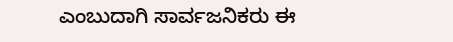ಎಂಬುದಾಗಿ ಸಾರ್ವಜನಿಕರು ಈ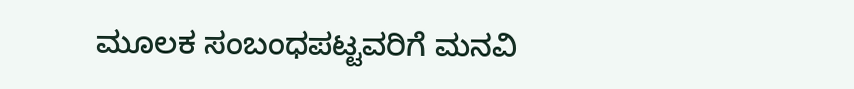ಮೂಲಕ ಸಂಬಂಧಪಟ್ಟವರಿಗೆ ಮನವಿ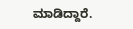ಮಾಡಿದ್ದಾರೆ.